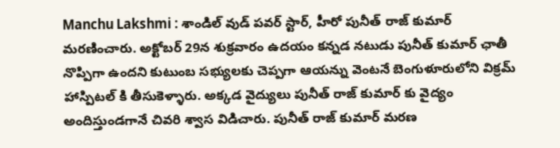Manchu Lakshmi : శాండిల్ వుడ్ పవర్ స్టార్, హీరో పునీత్ రాజ్ కుమార్ మరణించారు. అక్టోబర్ 29న శుక్రవారం ఉదయం కన్నడ నటుడు పునీత్ కుమార్ ఛాతీ నొప్పిగా ఉందని కుటుంబ సభ్యులకు చెప్పగా ఆయన్ను వెంటనే బెంగుళూరులోని విక్రమ్ హాస్పిటల్ కి తీసుకెళ్ళారు. అక్కడ వైద్యులు పునీత్ రాజ్ కుమార్ కు వైద్యం అందిస్తుండగానే చివరి శ్వాస విడిచారు. పునీత్ రాజ్ కుమార్ మరణ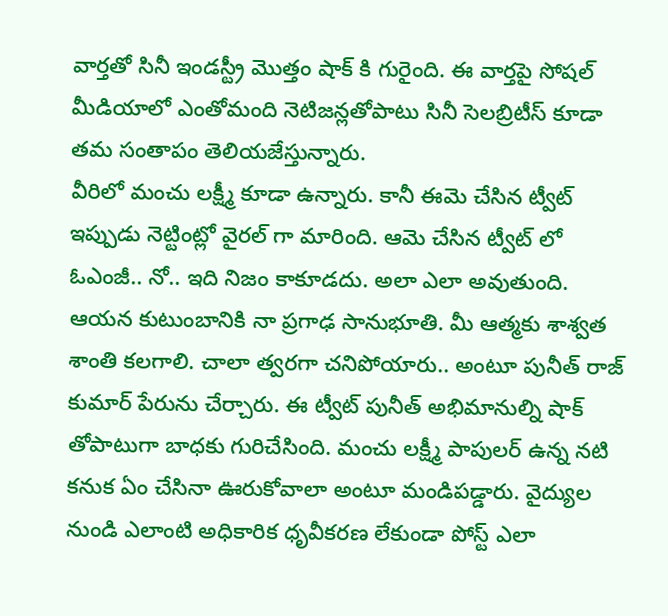వార్తతో సినీ ఇండస్ట్రీ మొత్తం షాక్ కి గురైంది. ఈ వార్తపై సోషల్ మీడియాలో ఎంతోమంది నెటిజన్లతోపాటు సినీ సెలబ్రిటీస్ కూడా తమ సంతాపం తెలియజేస్తున్నారు.
వీరిలో మంచు లక్ష్మీ కూడా ఉన్నారు. కానీ ఈమె చేసిన ట్వీట్ ఇప్పుడు నెట్టింట్లో వైరల్ గా మారింది. ఆమె చేసిన ట్వీట్ లో ఓఎంజీ.. నో.. ఇది నిజం కాకూడదు. అలా ఎలా అవుతుంది. ఆయన కుటుంబానికి నా ప్రగాఢ సానుభూతి. మీ ఆత్మకు శాశ్వత శాంతి కలగాలి. చాలా త్వరగా చనిపోయారు.. అంటూ పునీత్ రాజ్ కుమార్ పేరును చేర్చారు. ఈ ట్వీట్ పునీత్ అభిమానుల్ని షాక్ తోపాటుగా బాధకు గురిచేసింది. మంచు లక్ష్మీ పాపులర్ ఉన్న నటి కనుక ఏం చేసినా ఊరుకోవాలా అంటూ మండిపడ్డారు. వైద్యుల నుండి ఎలాంటి అధికారిక ధృవీకరణ లేకుండా పోస్ట్ ఎలా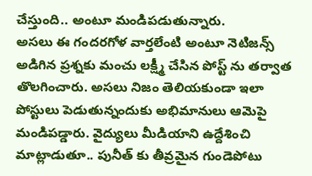చేస్తుంది.. అంటూ మండిపడుతున్నారు.
అసలు ఈ గందరగోళ వార్తలేంటి అంటూ నెటిజన్స్ అడిగిన ప్రశ్నకు మంచు లక్ష్మీ చేసిన పోస్ట్ ను తర్వాత తొలగించారు. అసలు నిజం తెలియకుండా ఇలా పోస్టులు పెడుతున్నందుకు అభిమానులు ఆమెపై మండిపడ్డారు. వైద్యులు మీడియాని ఉద్దేశించి మాట్లాడుతూ.. పునీత్ కు తీవ్రమైన గుండెపోటు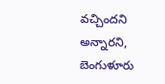వచ్చిందని అన్నారని, బెంగుళూరు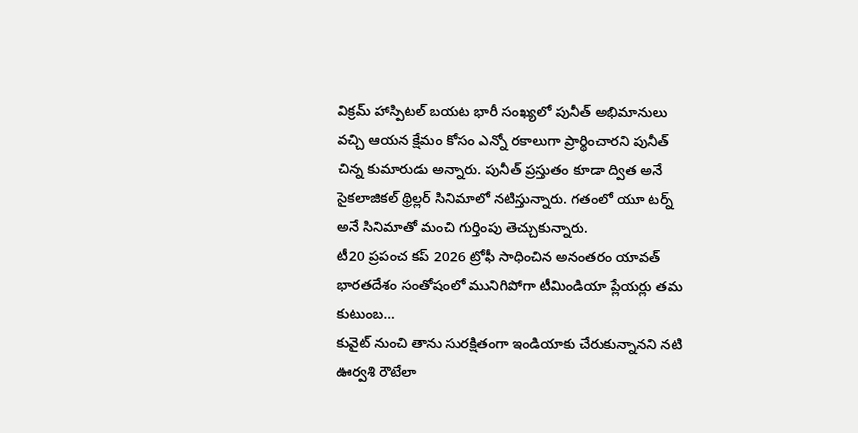విక్రమ్ హాస్పిటల్ బయట భారీ సంఖ్యలో పునీత్ అభిమానులు వచ్చి ఆయన క్షేమం కోసం ఎన్నో రకాలుగా ప్రార్థించారని పునీత్ చిన్న కుమారుడు అన్నారు. పునీత్ ప్రస్తుతం కూడా ద్విత అనే సైకలాజికల్ థ్రిల్లర్ సినిమాలో నటిస్తున్నారు. గతంలో యూ టర్న్ అనే సినిమాతో మంచి గుర్తింపు తెచ్చుకున్నారు.
టీ20 ప్రపంచ కప్ 2026 ట్రోఫీ సాధించిన అనంతరం యావత్ భారతదేశం సంతోషంలో మునిగిపోగా టీమిండియా ప్లేయర్లు తమ కుటుంబ…
కువైట్ నుంచి తాను సురక్షితంగా ఇండియాకు చేరుకున్నానని నటి ఊర్వశి రౌటేలా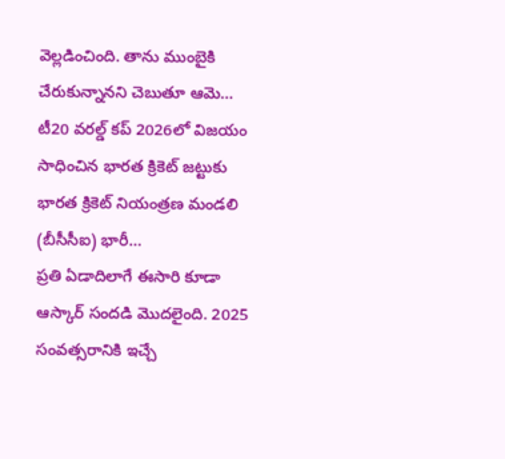వెల్లడించింది. తాను ముంబైకి చేరుకున్నానని చెబుతూ ఆమె…
టీ20 వరల్డ్ కప్ 2026లో విజయం సాధించిన భారత క్రికెట్ జట్టుకు భారత క్రికెట్ నియంత్రణ మండలి (బీసీసీఐ) భారీ…
ప్రతి ఏడాదిలాగే ఈసారి కూడా ఆస్కార్ సందడి మొదలైంది. 2025 సంవత్సరానికి ఇచ్చే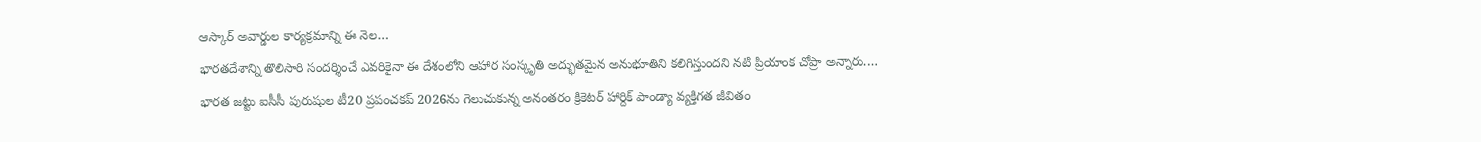ఆస్కార్ అవార్డుల కార్యక్రమాన్ని ఈ నెల…
భారతదేశాన్ని తొలిసారి సందర్శించే ఎవరికైనా ఈ దేశంలోని ఆహార సంస్కృతి అద్భుతమైన అనుభూతిని కలిగిస్తుందని నటి ప్రియాంక చోప్రా అన్నారు.…
భారత జట్టు ఐసీసీ పురుషుల టీ20 ప్రపంచకప్ 2026ను గెలుచుకున్న అనంతరం క్రికెటర్ హార్దిక్ పాండ్యా వ్యక్తిగత జీవితం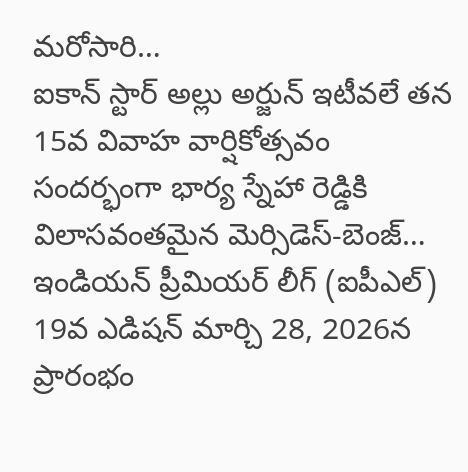మరోసారి…
ఐకాన్ స్టార్ అల్లు అర్జున్ ఇటీవలే తన 15వ వివాహ వార్షికోత్సవం సందర్భంగా భార్య స్నేహా రెడ్డికి విలాసవంతమైన మెర్సిడెస్-బెంజ్…
ఇండియన్ ప్రీమియర్ లీగ్ (ఐపీఎల్) 19వ ఎడిషన్ మార్చి 28, 2026న ప్రారంభం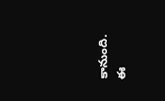కానుంది. ఈ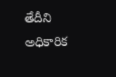తేదీని అధికారిక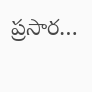ప్రసార…